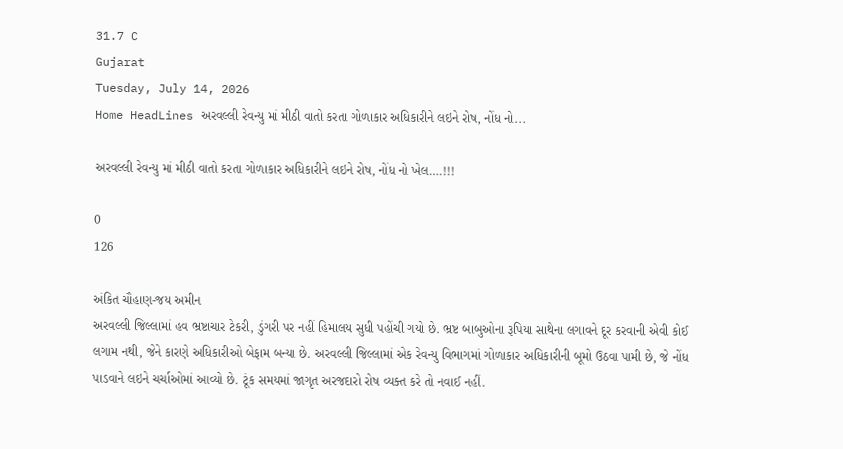31.7 C
Gujarat
Tuesday, July 14, 2026
Home HeadLines અરવલ્લી રેવન્યુ માં મીઠી વાતો કરતા ગોળાકાર અધિકારીને લઇને રોષ, નોંધ નો...

અરવલ્લી રેવન્યુ માં મીઠી વાતો કરતા ગોળાકાર અધિકારીને લઇને રોષ, નોંધ નો ખેલ….!!!

0
126

અંકિત ચૌહાણ-જય અમીન
અરવલ્લી જિલ્લામાં હવ ભ્રષ્ટાચાર ટેકરી, ડુંગરી પર નહીં હિમાલય સુધી પહોંચી ગયો છે. ભ્રષ્ટ બાબુઓના રૂપિયા સાથેના લગાવને દૂર કરવાની એવી કોઈ લગામ નથી, જેને કારણે અધિકારીઓ બેફામ બન્યા છે. અરવલ્લી જિલ્લામાં એક રેવન્યુ વિભાગમાં ગોળાકાર અધિકારીની બૂમો ઉઠવા પામી છે, જે નોંધ પાડવાને લઇને ચર્ચાઓમાં આવ્યો છે. ટૂંક સમયમાં જાગૃત અરજદારો રોષ વ્યક્ત કરે તો નવાઈ નહીં.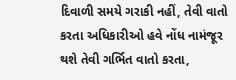દિવાળી સમયે ગરાકી નહીં, તેવી વાતો કરતા અધિકારીઓ હવે નોંધ નામંજૂર થશે તેવી ગર્ભિત વાતો કરતા,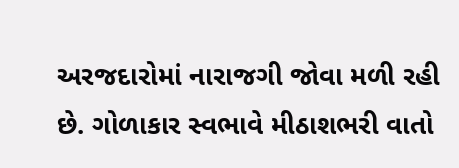અરજદારોમાં નારાજગી જોવા મળી રહી છે. ગોળાકાર સ્વભાવે મીઠાશભરી વાતો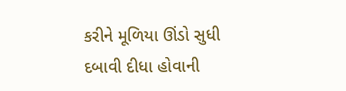કરીને મૂળિયા ઊંડો સુધી દબાવી દીધા હોવાની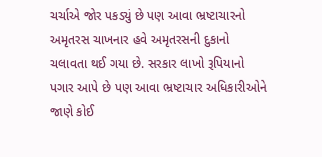ચર્ચાએ જોર પકડ્યું છે પણ આવા ભ્રષ્ટાચારનો અમૃતરસ ચાખનાર હવે અમૃતરસની દુકાનો ચલાવતા થઈ ગયા છે. સરકાર લાખો રૂપિયાનો પગાર આપે છે પણ આવા ભ્રષ્ટાચાર અધિકારીઓને જાણે કોઈ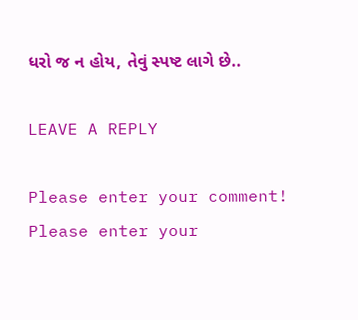ધરો જ ન હોય, તેવું સ્પષ્ટ લાગે છે..

LEAVE A REPLY

Please enter your comment!
Please enter your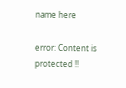name here

error: Content is protected !!